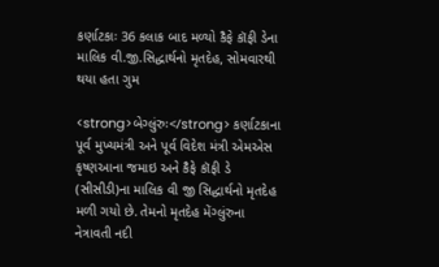કર્ણાટકાઃ 36 કલાક બાદ મળ્યો કૈફે કૉફી ડેના માલિક વી.જી.સિદ્ધાર્થનો મૃતદેહ, સોમવારથી થયા હતા ગુમ

<strong>બેગ્લુંરુઃ</strong> કર્ણાટકાના પૂર્વ મુખ્યમંત્રી અને પૂર્વ વિદેશ મંત્રી એમએસ કૃષ્ણઆના જમાઇ અને કૈફે કૉફી ડે (સીસીડી)ના માલિક વી જી સિદ્ધાર્થનો મૃતદેહ મળી ગયો છે. તેમનો મૃતદેહ મેંગ્લુંરુના નેત્રાવતી નદી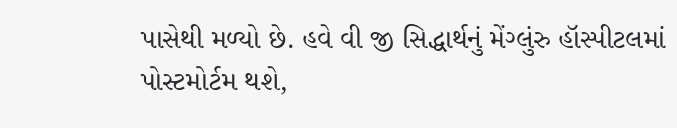પાસેથી મળ્યો છે. હવે વી જી સિદ્ધાર્થનું મેંગ્લુંરુ હૉસ્પીટલમાં પોસ્ટમોર્ટમ થશે,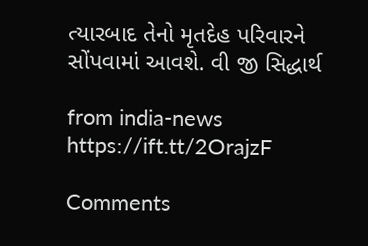ત્યારબાદ તેનો મૃતદેહ પરિવારને સોંપવામાં આવશે. વી જી સિદ્ધાર્થ

from india-news https://ift.tt/2OrajzF

Comments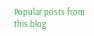Popular posts from this blog